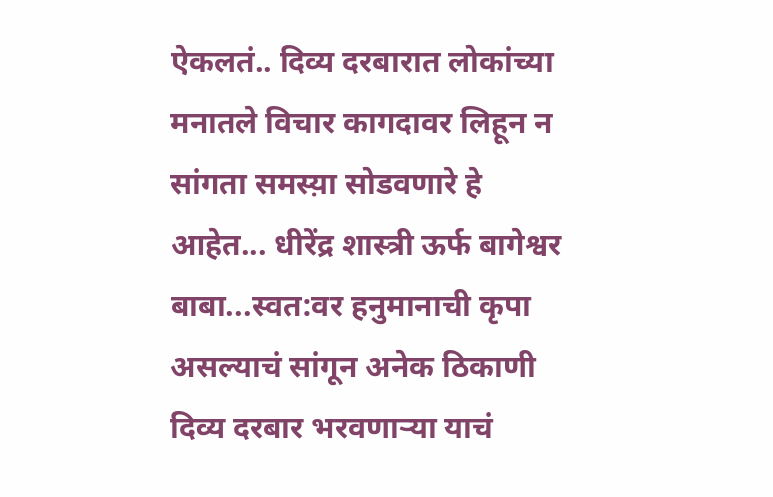ऐकलतं.. दिव्य दरबारात लोकांच्या मनातले विचार कागदावर लिहून न सांगता समस्य़ा सोडवणारे हे आहेत... धीरेंद्र शास्त्री ऊर्फ बागेश्वर बाबा...स्वत:वर हनुमानाची कृपा असल्याचं सांगून अनेक ठिकाणी दिव्य दरबार भरवणाऱ्या याचं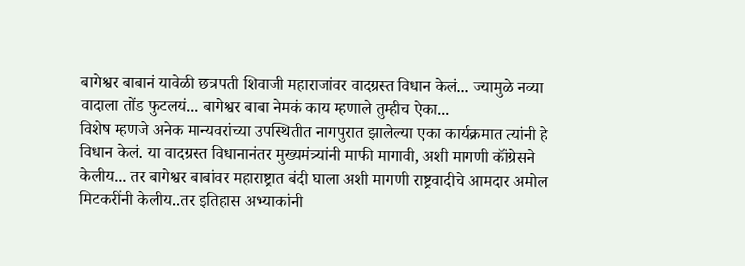बागेश्वर बाबानं यावेळी छत्रपती शिवाजी महाराजांवर वादग्रस्त विधान केलं... ज्यामुळे नव्या वादाला तोंड फुटलयं... बागेश्वर बाबा नेमकं काय म्हणाले तुम्हीच ऐका...
विशेष म्हणजे अनेक मान्यवरांच्या उपस्थितीत नागपुरात झालेल्या एका कार्यक्रमात त्यांनी हे विधान केलं. या वादग्रस्त विधानानंतर मुख्यमंत्र्यांनी माफी मागावी, अशी मागणी कॉंग्रेसने केलीय... तर बागेश्वर बाबांवर महाराष्ट्रात बंदी घाला अशी मागणी राष्ट्रवादीचे आमदार अमोल मिटकरींनी केलीय..तर इतिहास अभ्याकांनी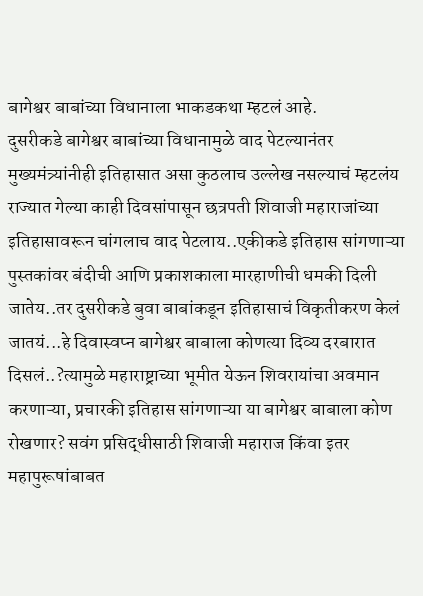बागेश्वर बाबांच्या विधानाला भाकडकथा म्हटलं आहे.
दुसरीकडे बागेश्वर बाबांच्या विधानामुळे वाद पेटल्यानंतर मुख्यमंत्र्यांनीही इतिहासात असा कुठलाच उल्लेख नसल्याचं म्हटलंय
राज्यात गेल्या काही दिवसांपासून छत्रपती शिवाजी महाराजांच्या इतिहासावरून चांगलाच वाद पेटलाय..एकीकडे इतिहास सांगणाऱ्या पुस्तकांवर बंदीची आणि प्रकाशकाला मारहाणीची धमकी दिली जातेय..तर दुसरीकडे बुवा बाबांकडून इतिहासाचं विकृतीकरण केलं जातयं...हे दिवास्वप्न बागेश्वर बाबाला कोणत्या दिव्य दरबारात दिसलं..?त्यामुळे महाराष्ट्राच्या भूमीत येऊन शिवरायांचा अवमान करणाऱ्या, प्रचारकी इतिहास सांगणाऱ्या या बागेश्वर बाबाला कोण रोखणार? सवंग प्रसिद्धीसाठी शिवाजी महाराज किंवा इतर महापुरूषांबाबत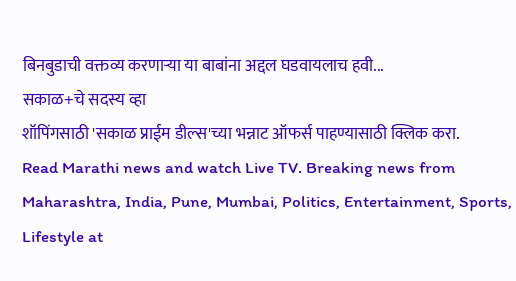बिनबुडाची वक्तव्य करणाऱ्या या बाबांना अद्दल घडवायलाच हवी...
सकाळ+चे सदस्य व्हा
शॉपिंगसाठी 'सकाळ प्राईम डील्स'च्या भन्नाट ऑफर्स पाहण्यासाठी क्लिक करा.
Read Marathi news and watch Live TV. Breaking news from Maharashtra, India, Pune, Mumbai, Politics, Entertainment, Sports, Lifestyle at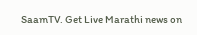SaamTV. Get Live Marathi news on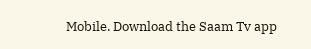Mobile. Download the Saam Tv app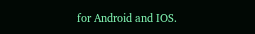for Android and IOS.